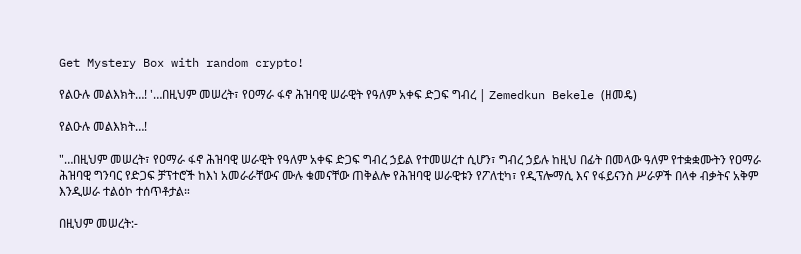Get Mystery Box with random crypto!

የልዑሉ መልእክት…! '…በዚህም መሠረት፣ የዐማራ ፋኖ ሕዝባዊ ሠራዊት የዓለም አቀፍ ድጋፍ ግብረ | Zemedkun Bekele (ዘመዴ)

የልዑሉ መልእክት…!

"…በዚህም መሠረት፣ የዐማራ ፋኖ ሕዝባዊ ሠራዊት የዓለም አቀፍ ድጋፍ ግብረ ኃይል የተመሠረተ ሲሆን፣ ግብረ ኃይሉ ከዚህ በፊት በመላው ዓለም የተቋቋሙትን የዐማራ ሕዝባዊ ግንባር የድጋፍ ቻፕተሮች ከእነ አመራራቸውና ሙሉ ቁመናቸው ጠቅልሎ የሕዝባዊ ሠራዊቱን የፖለቲካ፣ የዲፕሎማሲ እና የፋይናንስ ሥራዎች በላቀ ብቃትና አቅም እንዲሠራ ተልዕኮ ተሰጥቶታል።

በዚህም መሠረት:-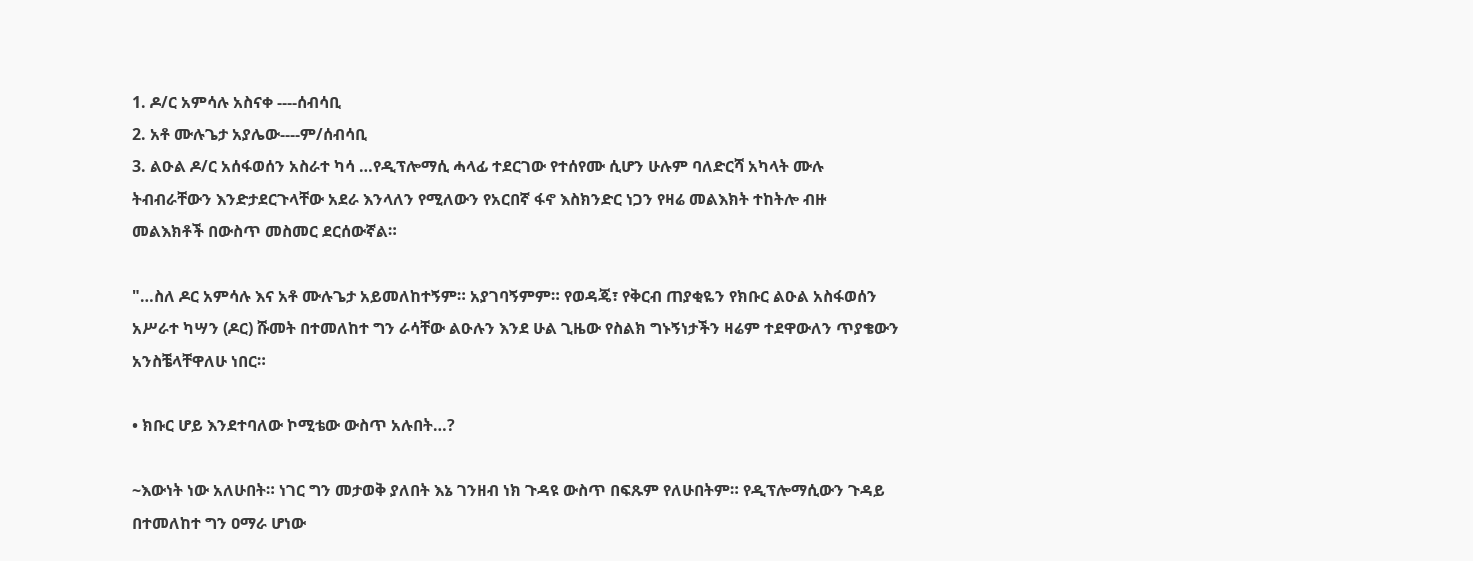1. ዶ/ር አምሳሉ አስናቀ ----ሰብሳቢ
2. አቶ ሙሉጌታ አያሌው----ም/ሰብሳቢ
3. ልዑል ዶ/ር አሰፋወሰን አስራተ ካሳ …የዲፕሎማሲ ሓላፊ ተደርገው የተሰየሙ ሲሆን ሁሉም ባለድርሻ አካላት ሙሉ ትብብራቸውን እንድታደርጉላቸው አደራ እንላለን የሚለውን የአርበኛ ፋኖ እስክንድር ነጋን የዛሬ መልእክት ተከትሎ ብዙ መልእክቶች በውስጥ መስመር ደርሰውኛል።

"…ስለ ዶር አምሳሉ እና አቶ ሙሉጌታ አይመለከተኝም። አያገባኝምም። የወዳጄ፣ የቅርብ ጠያቂዬን የክቡር ልዑል አስፋወሰን አሥራተ ካሣን (ዶር) ሹመት በተመለከተ ግን ራሳቸው ልዑሉን እንደ ሁል ጊዜው የስልክ ግኑኝነታችን ዛሬም ተደዋውለን ጥያቄውን አንስቼላቸዋለሁ ነበር።

• ክቡር ሆይ እንደተባለው ኮሚቴው ውስጥ አሉበት…?

~እውነት ነው አለሁበት። ነገር ግን መታወቅ ያለበት እኔ ገንዘብ ነክ ጉዳዩ ውስጥ በፍጹም የለሁበትም። የዲፕሎማሲውን ጉዳይ በተመለከተ ግን ዐማራ ሆነው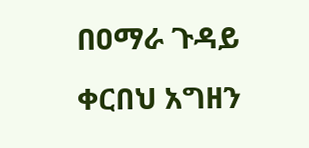በዐማራ ጉዳይ ቀርበህ አግዘን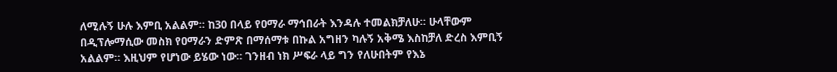ለሚሉኝ ሁሉ እምቢ አልልም። ከ30 በላይ የዐማራ ማኅበራት እንዳሉ ተመልክቻለሁ። ሁላቸውም በዲፕሎማሲው መስክ የዐማራን ድምጽ በማሰማቱ በኩል አግዘን ካሉኝ አቅሜ እስከቻለ ድረስ እምቢኝ አልልም። እዚህም የሆነው ይሄው ነው። ገንዘብ ነክ ሥፍራ ላይ ግን የለሁበትም የእኔ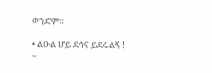ወንድም።

• ልዑል ሆይ ደኅና ይደሩልኝ !
~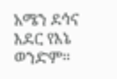አሜን ደኅና እደር የእኔ ወንድም።